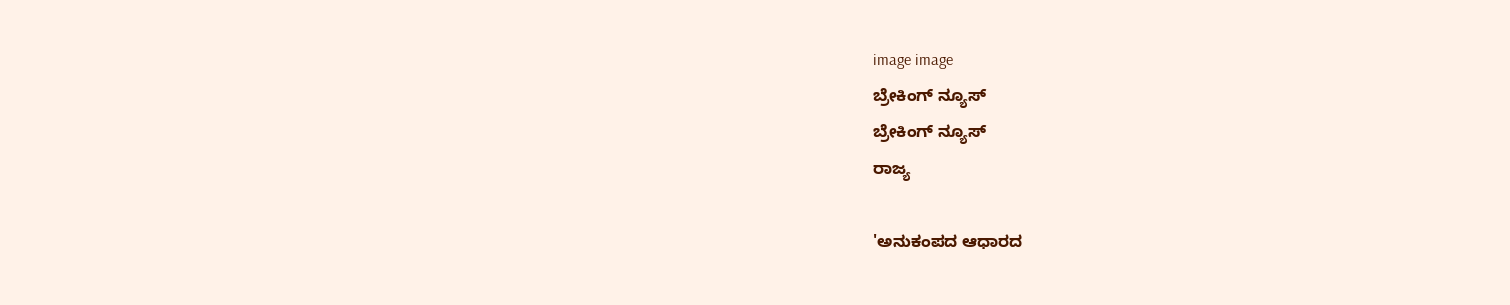image image
ಬ್ರೇಕಿಂಗ್ ನ್ಯೂಸ್
ಬ್ರೇಕಿಂಗ್ ನ್ಯೂಸ್
ರಾಜ್ಯ

'ಅನುಕಂಪದ ಆಧಾರದ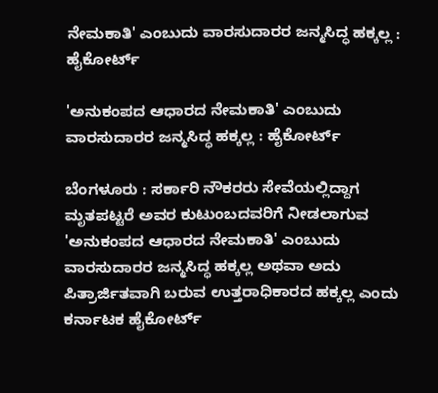ನೇಮಕಾತಿ' ಎಂಬುದು ವಾರಸುದಾರರ ಜನ್ಮಸಿದ್ಧ ಹಕ್ಕಲ್ಲ : ಹೈಕೋರ್ಟ್

'ಅನುಕಂಪದ ಆಧಾರದ ನೇಮಕಾತಿ' ಎಂಬುದು ವಾರಸುದಾರರ ಜನ್ಮಸಿದ್ಧ ಹಕ್ಕಲ್ಲ : ಹೈಕೋರ್ಟ್

ಬೆಂಗಳೂರು : ಸರ್ಕಾರಿ ನೌಕರರು ಸೇವೆಯಲ್ಲಿದ್ದಾಗ ಮೃತಪಟ್ಟರೆ ಅವರ ಕುಟುಂಬದವರಿಗೆ ನೀಡಲಾಗುವ 'ಅನುಕಂಪದ ಆಧಾರದ ನೇಮಕಾತಿ' ಎಂಬುದು ವಾರಸುದಾರರ ಜನ್ಮಸಿದ್ಧ ಹಕ್ಕಲ್ಲ ಅಥವಾ ಅದು ಪಿತ್ರಾರ್ಜಿತವಾಗಿ ಬರುವ ಉತ್ತರಾಧಿಕಾರದ ಹಕ್ಕಲ್ಲ ಎಂದು ಕರ್ನಾಟಕ ಹೈಕೋರ್ಟ್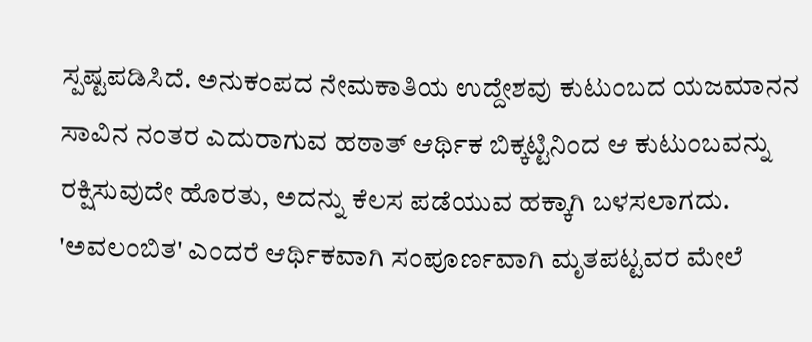ಸ್ಪಷ್ಟಪಡಿಸಿದೆ. ಅನುಕಂಪದ ನೇಮಕಾತಿಯ ಉದ್ದೇಶವು ಕುಟುಂಬದ ಯಜಮಾನನ ಸಾವಿನ ನಂತರ ಎದುರಾಗುವ ಹಠಾತ್ ಆರ್ಥಿಕ ಬಿಕ್ಕಟ್ಟಿನಿಂದ ಆ ಕುಟುಂಬವನ್ನು ರಕ್ಷಿಸುವುದೇ ಹೊರತು, ಅದನ್ನು ಕೆಲಸ ಪಡೆಯುವ ಹಕ್ಕಾಗಿ ಬಳಸಲಾಗದು. 'ಅವಲಂಬಿತ' ಎಂದರೆ ಆರ್ಥಿಕವಾಗಿ ಸಂಪೂರ್ಣವಾಗಿ ಮೃತಪಟ್ಟವರ ಮೇಲೆ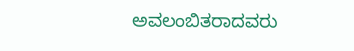ಅವಲಂಬಿತರಾದವರು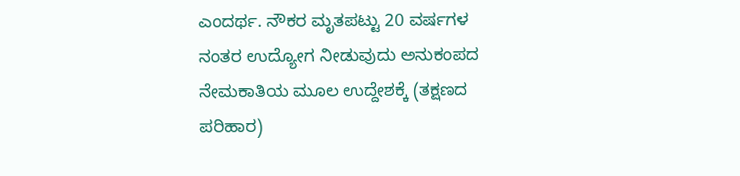ಎಂದರ್ಥ. ನೌಕರ ಮೃತಪಟ್ಟು 20 ವರ್ಷಗಳ ನಂತರ ಉದ್ಯೋಗ ನೀಡುವುದು ಅನುಕಂಪದ ನೇಮಕಾತಿಯ ಮೂಲ ಉದ್ದೇಶಕ್ಕೆ (ತಕ್ಷಣದ ಪರಿಹಾರ)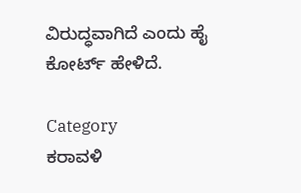ವಿರುದ್ಧವಾಗಿದೆ ಎಂದು ಹೈ ಕೋರ್ಟ್ ಹೇಳಿದೆ.

Category
ಕರಾವಳಿ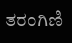ತರಂಗಿಣಿ